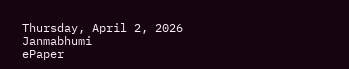Thursday, April 2, 2026
Janmabhumi
ePaper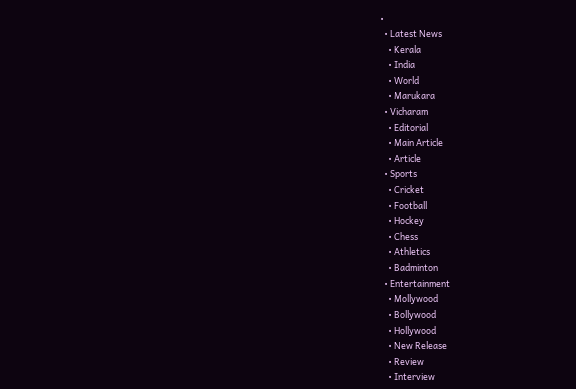•
  • Latest News
    • Kerala
    • India
    • World
    • Marukara
  • Vicharam
    • Editorial
    • Main Article
    • Article
  • Sports
    • Cricket
    • Football
    • Hockey
    • Chess
    • Athletics
    • Badminton
  • Entertainment
    • Mollywood
    • Bollywood
    • Hollywood
    • New Release
    • Review
    • Interview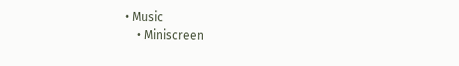• Music
    • Miniscreen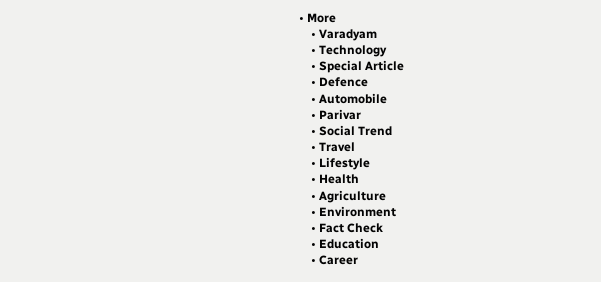• More
    • Varadyam
    • Technology
    • Special Article
    • Defence
    • Automobile
    • Parivar
    • Social Trend
    • Travel
    • Lifestyle
    • Health
    • Agriculture
    • Environment
    • Fact Check
    • Education
    • Career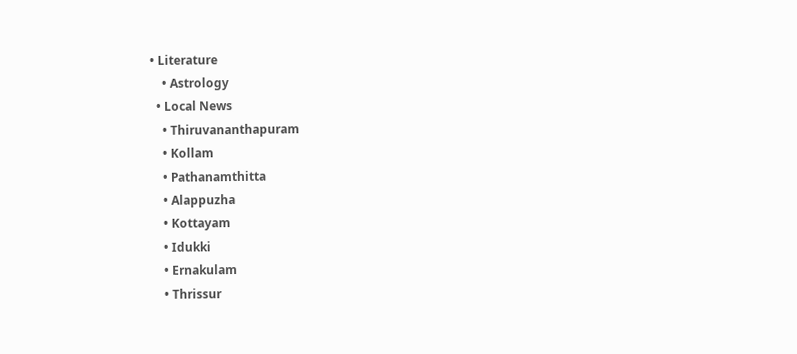• Literature
    • Astrology
  • Local News
    • Thiruvananthapuram
    • Kollam
    • Pathanamthitta
    • Alappuzha
    • Kottayam
    • Idukki
    • Ernakulam
    • Thrissur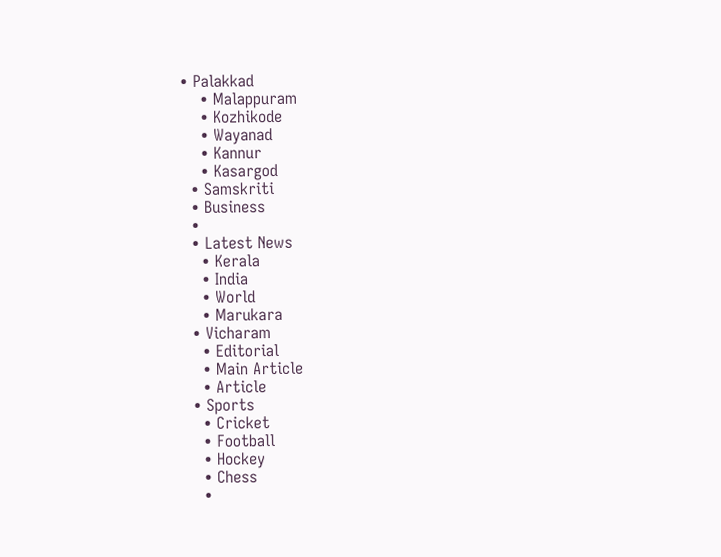• Palakkad
    • Malappuram
    • Kozhikode
    • Wayanad
    • Kannur
    • Kasargod
  • Samskriti
  • Business
  •
  • Latest News
    • Kerala
    • India
    • World
    • Marukara
  • Vicharam
    • Editorial
    • Main Article
    • Article
  • Sports
    • Cricket
    • Football
    • Hockey
    • Chess
    •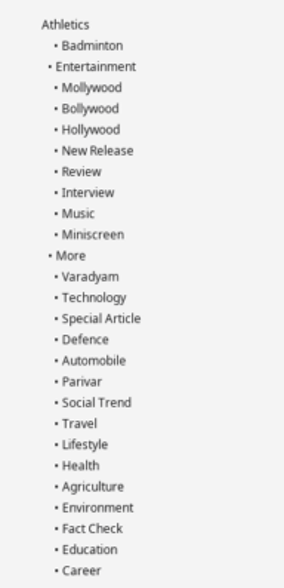Athletics
    • Badminton
  • Entertainment
    • Mollywood
    • Bollywood
    • Hollywood
    • New Release
    • Review
    • Interview
    • Music
    • Miniscreen
  • More
    • Varadyam
    • Technology
    • Special Article
    • Defence
    • Automobile
    • Parivar
    • Social Trend
    • Travel
    • Lifestyle
    • Health
    • Agriculture
    • Environment
    • Fact Check
    • Education
    • Career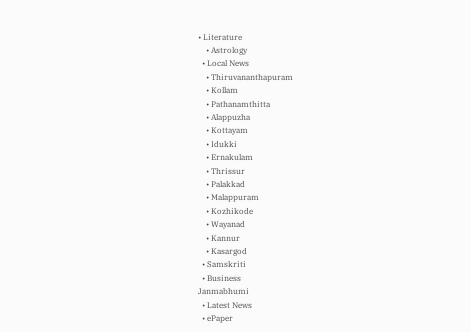• Literature
    • Astrology
  • Local News
    • Thiruvananthapuram
    • Kollam
    • Pathanamthitta
    • Alappuzha
    • Kottayam
    • Idukki
    • Ernakulam
    • Thrissur
    • Palakkad
    • Malappuram
    • Kozhikode
    • Wayanad
    • Kannur
    • Kasargod
  • Samskriti
  • Business
Janmabhumi
  • Latest News
  • ePaper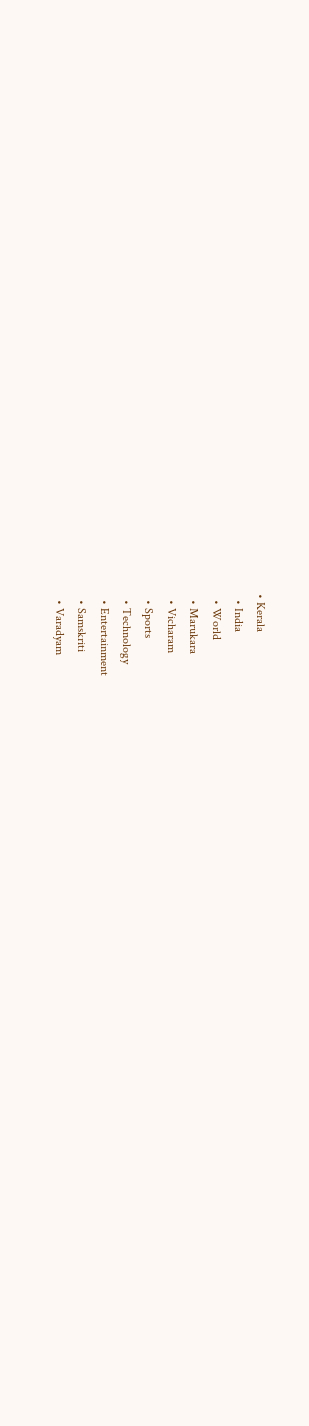• Kerala
  • India
  • World
  • Marukara
  • Vicharam
  • Sports
  • Technology
  • Entertainment
  • Samskriti
  • Varadyam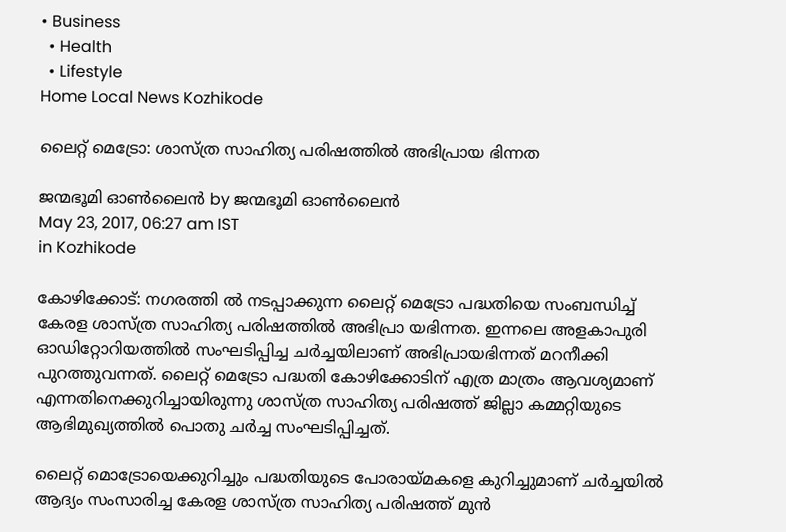• Business
  • Health
  • Lifestyle
Home Local News Kozhikode

ലൈറ്റ് മെട്രോ: ശാസ്ത്ര സാഹിത്യ പരിഷത്തില്‍ അഭിപ്രായ ഭിന്നത

ജന്മഭൂമി ഓണ്‍ലൈന്‍ by ജന്മഭൂമി ഓണ്‍ലൈന്‍
May 23, 2017, 06:27 am IST
in Kozhikode

കോഴിക്കോട്: നഗരത്തി ല്‍ നടപ്പാക്കുന്ന ലൈറ്റ് മെട്രോ പദ്ധതിയെ സംബന്ധിച്ച് കേരള ശാസ്ത്ര സാഹിത്യ പരിഷത്തില്‍ അഭിപ്രാ യഭിന്നത. ഇന്നലെ അളകാപുരി ഓഡിറ്റോറിയത്തില്‍ സംഘടിപ്പിച്ച ചര്‍ച്ചയിലാണ് അഭിപ്രായഭിന്നത് മറനീക്കി പുറത്തുവന്നത്. ലൈറ്റ് മെട്രോ പദ്ധതി കോഴിക്കോടിന് എത്ര മാത്രം ആവശ്യമാണ് എന്നതിനെക്കുറിച്ചായിരുന്നു ശാസ്ത്ര സാഹിത്യ പരിഷത്ത് ജില്ലാ കമ്മറ്റിയുടെ ആഭിമുഖ്യത്തില്‍ പൊതു ചര്‍ച്ച സംഘടിപ്പിച്ചത്.

ലൈറ്റ് മൊട്രോയെക്കുറിച്ചും പദ്ധതിയുടെ പോരായ്‌മകളെ കുറിച്ചുമാണ് ചര്‍ച്ചയില്‍ ആദ്യം സംസാരിച്ച കേരള ശാസ്ത്ര സാഹിത്യ പരിഷത്ത് മുന്‍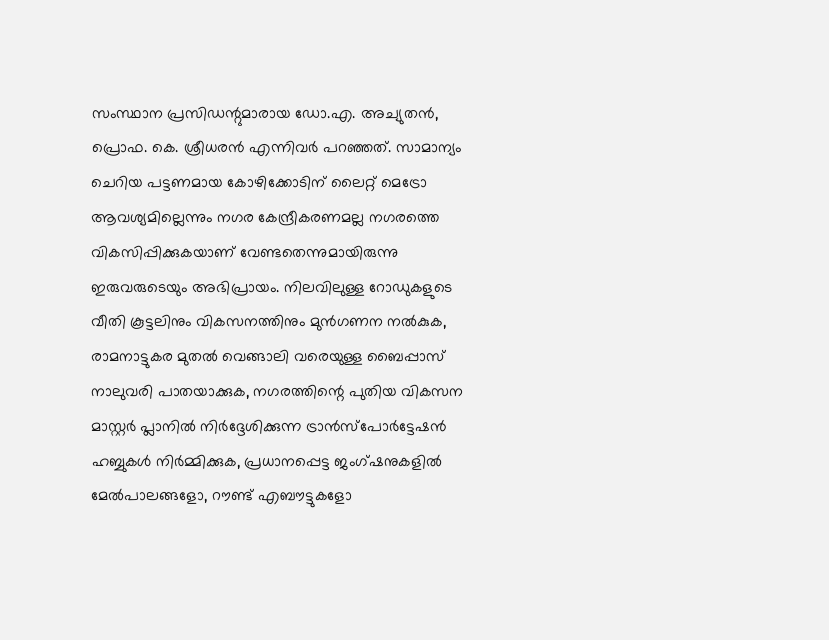സംസ്ഥാന പ്രസിഡന്റുമാരായ ഡോ.എ. അച്യുതന്‍, പ്രൊഫ. കെ. ശ്രീധരന്‍ എന്നിവര്‍ പറഞ്ഞത്. സാമാന്യം ചെറിയ പട്ടണമായ കോഴിക്കോടിന് ലൈറ്റ് മെട്രോ ആവശ്യമില്ലെന്നും നഗര കേന്ദ്രീകരണമല്ല നഗരത്തെ വികസിപ്പിക്കുകയാണ് വേണ്ടതെന്നുമായിരുന്നു ഇരുവരുടെയും അഭിപ്രായം. നിലവിലുള്ള റോഡുകളുടെ വീതി കൂട്ടലിനും വികസനത്തിനും മുന്‍ഗണന നല്‍കുക, രാമനാട്ടുകര മുതല്‍ വെങ്ങാലി വരെയുള്ള ബൈപ്പാസ് നാലുവരി പാതയാക്കുക, നഗരത്തിന്റെ പുതിയ വികസന മാസ്റ്റര്‍ പ്ലാനില്‍ നിര്‍ദ്ദേശിക്കുന്ന ട്രാന്‍സ്‌പോര്‍ട്ടേഷന്‍ ഹബ്ബുകള്‍ നിര്‍മ്മിക്കുക, പ്രധാനപ്പെട്ട ജംഗ്ഷനുകളില്‍ മേല്‍പാലങ്ങളോ, റൗണ്ട് എബൗട്ടുകളോ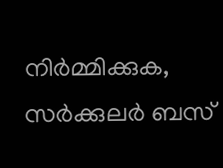നിര്‍മ്മിക്കുക, സര്‍ക്കുലര്‍ ബസ്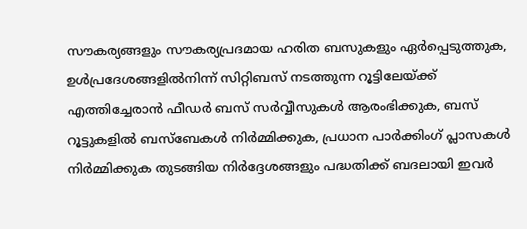സൗകര്യങ്ങളും സൗകര്യപ്രദമായ ഹരിത ബസുകളും ഏര്‍പ്പെടുത്തുക, ഉള്‍പ്രദേശങ്ങളില്‍നിന്ന് സിറ്റിബസ് നടത്തുന്ന റൂട്ടിലേയ്‌ക്ക് എത്തിച്ചേരാന്‍ ഫീഡര്‍ ബസ് സര്‍വ്വീസുകള്‍ ആരംഭിക്കുക, ബസ് റൂട്ടുകളില്‍ ബസ്‌ബേകള്‍ നിര്‍മ്മിക്കുക, പ്രധാന പാര്‍ക്കിംഗ് പ്ലാസകള്‍ നിര്‍മ്മിക്കുക തുടങ്ങിയ നിര്‍ദ്ദേശങ്ങളും പദ്ധതിക്ക് ബദലായി ഇവര്‍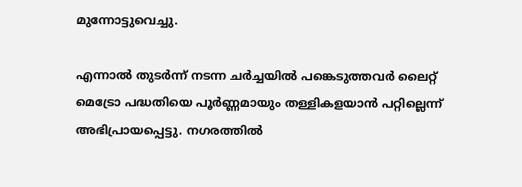മുന്നോട്ടുവെച്ചു.

എന്നാല്‍ തുടര്‍ന്ന് നടന്ന ചര്‍ച്ചയില്‍ പങ്കെടുത്തവര്‍ ലൈറ്റ് മെട്രോ പദ്ധതിയെ പൂര്‍ണ്ണമായും തള്ളികളയാന്‍ പറ്റില്ലെന്ന് അഭിപ്രായപ്പെട്ടു. നഗരത്തില്‍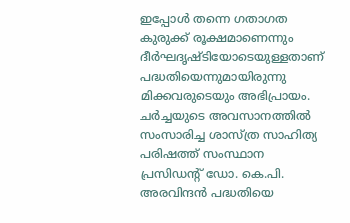ഇപ്പോള്‍ തന്നെ ഗതാഗത കുരുക്ക് രൂക്ഷമാണെന്നും ദീര്‍ഘദൃഷ്ടിയോടെയുള്ളതാണ് പദ്ധതിയെന്നുമായിരുന്നു മിക്കവരുടെയും അഭിപ്രായം. ചര്‍ച്ചയുടെ അവസാനത്തില്‍ സംസാരിച്ച ശാസ്ത്ര സാഹിത്യ പരിഷത്ത് സംസ്ഥാന പ്രസിഡന്റ് ഡോ. കെ.പി. അരവിന്ദന്‍ പദ്ധതിയെ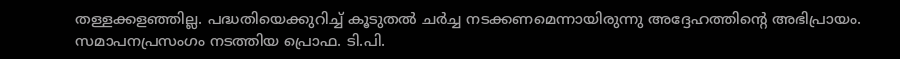തള്ളക്കളഞ്ഞില്ല. പദ്ധതിയെക്കുറിച്ച് കൂടുതല്‍ ചര്‍ച്ച നടക്കണമെന്നായിരുന്നു അദ്ദേഹത്തിന്റെ അഭിപ്രായം. സമാപനപ്രസംഗം നടത്തിയ പ്രൊഫ. ടി.പി.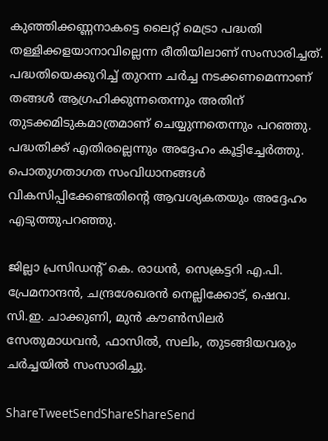കുഞ്ഞിക്കണ്ണനാകട്ടെ ലൈറ്റ് മെട്രാ പദ്ധതി തള്ളിക്കളയാനാവില്ലെന്ന രീതിയിലാണ് സംസാരിച്ചത്. പദ്ധതിയെക്കുറിച്ച് തുറന്ന ചര്‍ച്ച നടക്കണമെന്നാണ് തങ്ങള്‍ ആഗ്രഹിക്കുന്നതെന്നും അതിന് തുടക്കമിടുകമാത്രമാണ് ചെയ്യുന്നതെന്നും പറഞ്ഞു. പദ്ധതിക്ക് എതിരല്ലെന്നും അദ്ദേഹം കൂട്ടിച്ചേര്‍ത്തു. പൊതുഗതാഗത സംവിധാനങ്ങള്‍ വികസിപ്പിക്കേണ്ടതിന്റെ ആവശ്യകതയും അദ്ദേഹം എടുത്തുപറഞ്ഞു.

ജില്ലാ പ്രസിഡന്റ് കെ. രാധന്‍, സെക്രട്ടറി എ.പി. പ്രേമനാന്ദന്‍, ചന്ദ്രശേഖരന്‍ നെല്ലിക്കോട്, ഷെവ. സി.ഇ. ചാക്കുണി, മുന്‍ കൗണ്‍സിലര്‍ സേതുമാധവന്‍, ഫാസില്‍, സലിം, തുടങ്ങിയവരും ചര്‍ച്ചയില്‍ സംസാരിച്ചു.

ShareTweetSendShareShareSend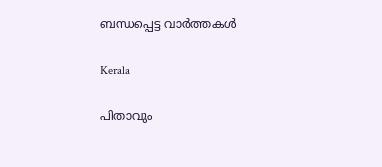ബന്ധപ്പെട്ട വാര്‍ത്തകള്‍

Kerala

പിതാവും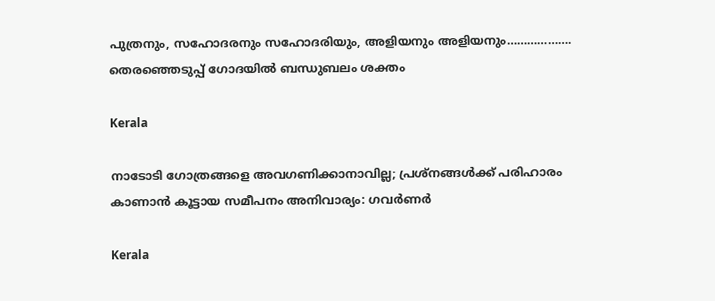പുത്രനും, സഹോദരനും സഹോദരിയും, അളിയനും അളിയനും………………. തെരഞ്ഞെടുപ്പ് ഗോദയില്‍ ബന്ധുബലം ശക്തം

Kerala

നാടോടി ഗോത്രങ്ങളെ അവഗണിക്കാനാവില്ല; പ്രശ്‌നങ്ങള്‍ക്ക് പരിഹാരം കാണാന്‍ കൂട്ടായ സമീപനം അനിവാര്യം: ഗവര്‍ണര്‍

Kerala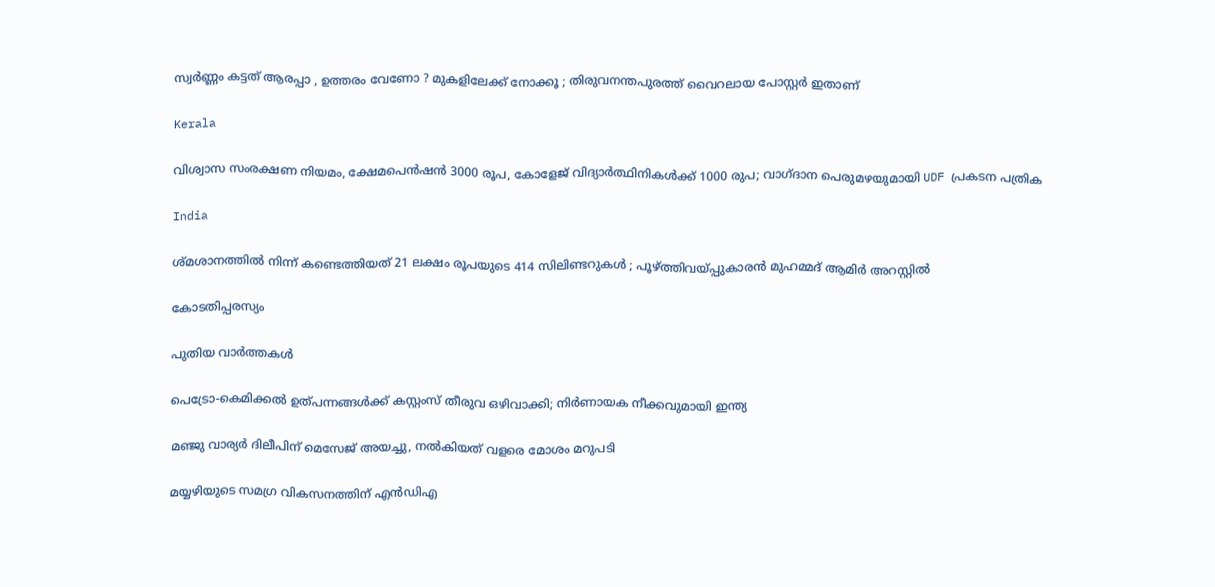സ്വര്‍ണ്ണം കട്ടത് ആരപ്പാ , ഉത്തരം വേണോ ? മുകളിലേക്ക് നോക്കൂ ; തിരുവനന്തപുരത്ത് വൈറലായ പോസ്റ്റർ ഇതാണ്

Kerala

വിശ്വാസ സംരക്ഷണ നിയമം, ക്ഷേമപെൻഷൻ 3000 രൂപ, കോളേജ് വിദ്യാർത്ഥിനികൾക്ക് 1000 രുപ; വാഗ്ദാന പെരുമഴയുമായി UDF പ്രകടന പത്രിക

India

ശ്മശാനത്തിൽ നിന്ന് കണ്ടെത്തിയത് 21 ലക്ഷം രൂപയുടെ 414 സിലിണ്ടറുകൾ ; പൂഴ്‌ത്തിവയ്‌പ്പുകാരൻ മുഹമ്മദ് ആമിർ അറസ്റ്റിൽ

കോടതിപ്പരസ്യം

പുതിയ വാര്‍ത്തകള്‍

പെട്രോ-കെമിക്കൽ ഉത്പന്നങ്ങൾക്ക് കസ്റ്റംസ് തീരുവ ഒഴിവാക്കി; നിർണായക നീക്കവുമായി ഇന്ത്യ

മഞ്ജു വാര്യർ ദിലീപിന് മെസേജ് അയച്ചു, നൽകിയത് വളരെ മോശം മറുപടി

മയ്യഴിയുടെ സമഗ്ര വികസനത്തിന് എന്‍ഡിഎ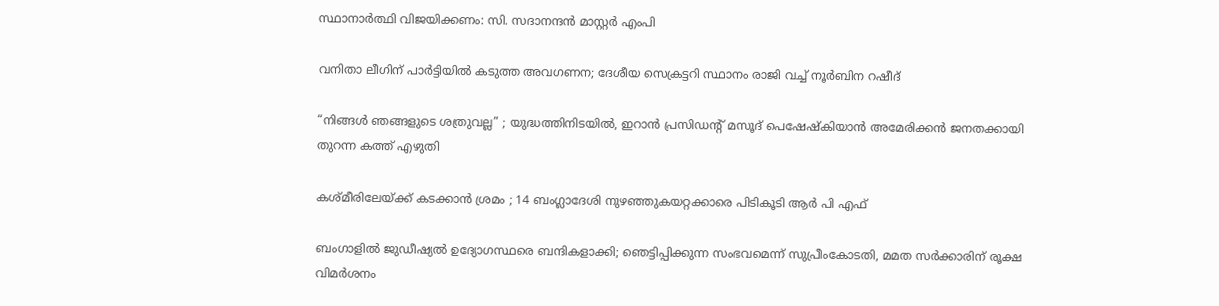സ്ഥാനാര്‍ത്ഥി വിജയിക്കണം: സി. സദാനന്ദന്‍ മാസ്റ്റര്‍ എംപി

വനിതാ ലീഗിന് പാർട്ടിയിൽ കടുത്ത അവഗണന; ദേശീയ സെക്രട്ടറി സ്ഥാനം രാജി വച്ച് നൂർബിന റഷീദ്

“നിങ്ങൾ ഞങ്ങളുടെ ശത്രുവല്ല” ; യുദ്ധത്തിനിടയിൽ, ഇറാൻ പ്രസിഡന്റ് മസൂദ് പെഷേഷ്കിയാൻ അമേരിക്കൻ ജനതക്കായി തുറന്ന കത്ത് എഴുതി

കശ്മീരിലേയ്‌ക്ക് കടക്കാൻ ശ്രമം ; 14 ബംഗ്ലാദേശി നുഴഞ്ഞുകയറ്റക്കാരെ പിടികൂടി ആർ പി എഫ്

ബംഗാളിൽ ജുഡീഷ്യൽ ഉദ്യോഗസ്ഥരെ ബന്ദികളാക്കി; ഞെട്ടിപ്പിക്കുന്ന സംഭവമെന്ന് സുപ്രീംകോടതി, മമത സർക്കാരിന് രൂക്ഷ വിമർശനം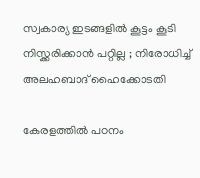സ്വകാര്യ ഇടങ്ങളിൽ കൂട്ടം കൂടി നിസ്ക്കരിക്കാൻ പറ്റില്ല ; നിരോധിച്ച് അലഹബാദ് ഹൈക്കോടതി

കേരളത്തിൽ പഠനം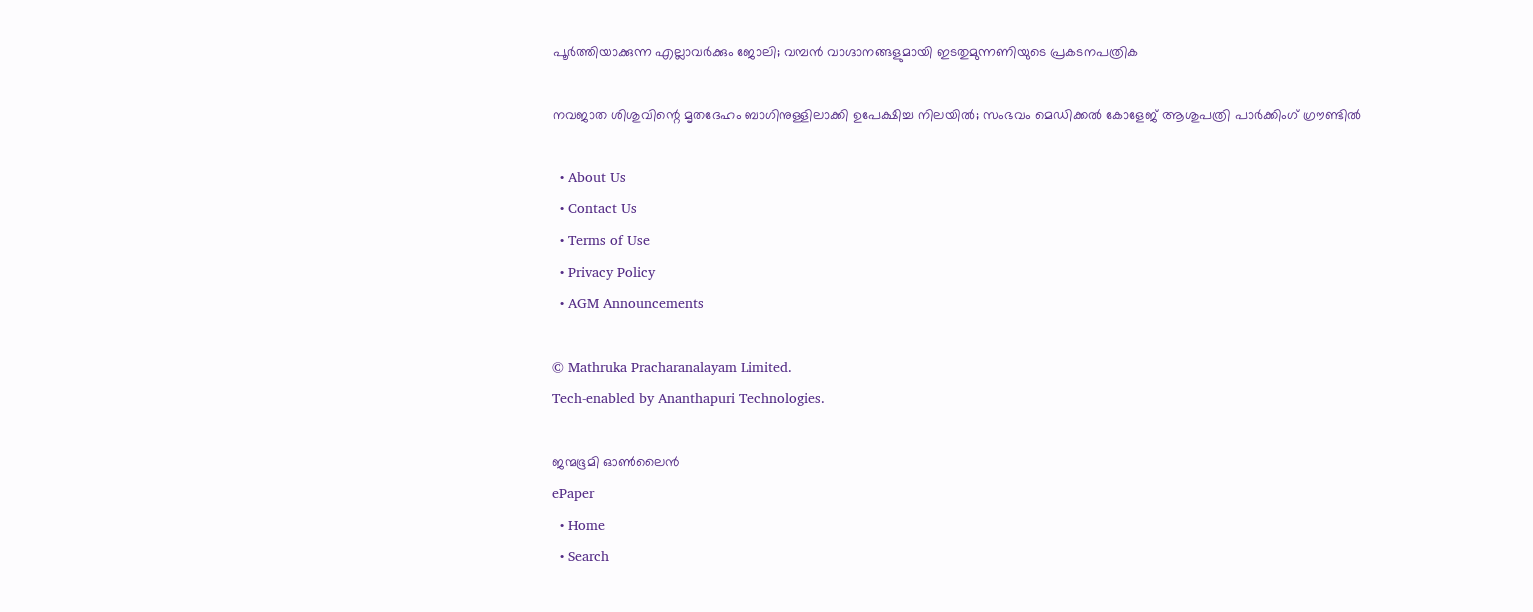പൂർത്തിയാക്കുന്ന എല്ലാവർക്കും ജോലി; വമ്പൻ വാഗ്ദാനങ്ങളുമായി ഇടതുമുന്നണിയുടെ പ്രകടനപത്രിക

നവജാത ശിശുവിന്റെ മൃതദേഹം ബാഗിനുള്ളിലാക്കി ഉപേക്ഷിച്ച നിലയിൽ; സംഭവം മെഡിക്കൽ കോളേജ് ആശുപത്രി പാർക്കിംഗ് ഗ്രൗണ്ടിൽ

  • About Us
  • Contact Us
  • Terms of Use
  • Privacy Policy
  • AGM Announcements

© Mathruka Pracharanalayam Limited.
Tech-enabled by Ananthapuri Technologies.

ജന്മഭൂമി ഓണ്‍ലൈന്‍
ePaper
  • Home
  • Search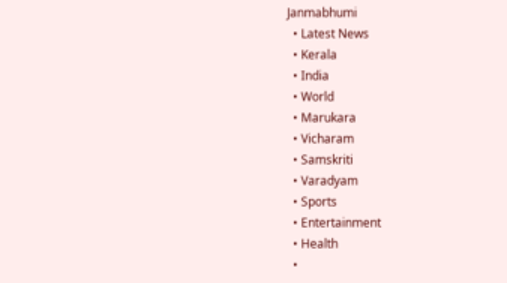Janmabhumi
  • Latest News
  • Kerala
  • India
  • World
  • Marukara
  • Vicharam
  • Samskriti
  • Varadyam
  • Sports
  • Entertainment
  • Health
  •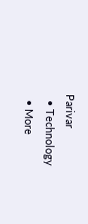Parivar
  • Technology
  • More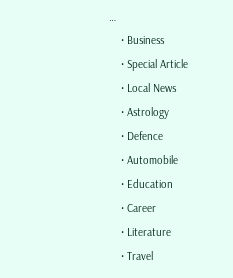…
    • Business
    • Special Article
    • Local News
    • Astrology
    • Defence
    • Automobile
    • Education
    • Career
    • Literature
    • Travel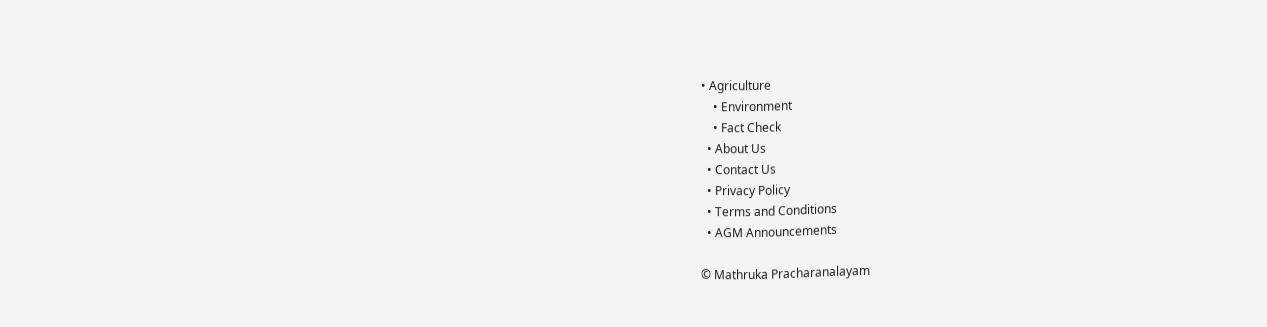• Agriculture
    • Environment
    • Fact Check
  • About Us
  • Contact Us
  • Privacy Policy
  • Terms and Conditions
  • AGM Announcements

© Mathruka Pracharanalayam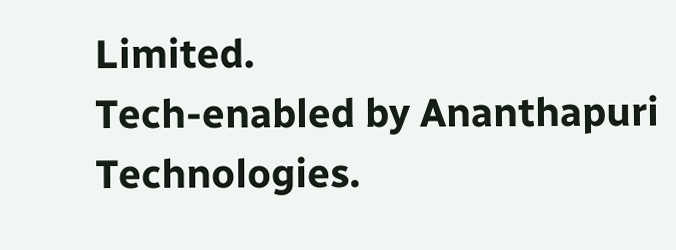Limited.
Tech-enabled by Ananthapuri Technologies.